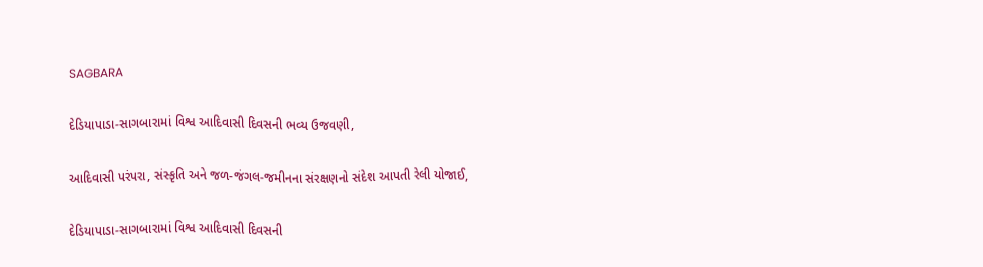SAGBARA

દેડિયાપાડા-સાગબારામાં વિશ્વ આદિવાસી દિવસની ભવ્ય ઉજવણી,

આદિવાસી પરંપરા, સંસ્કૃતિ અને જળ-જંગલ-જમીનના સંરક્ષણનો સંદેશ આપતી રેલી યોજાઈ,

દેડિયાપાડા-સાગબારામાં વિશ્વ આદિવાસી દિવસની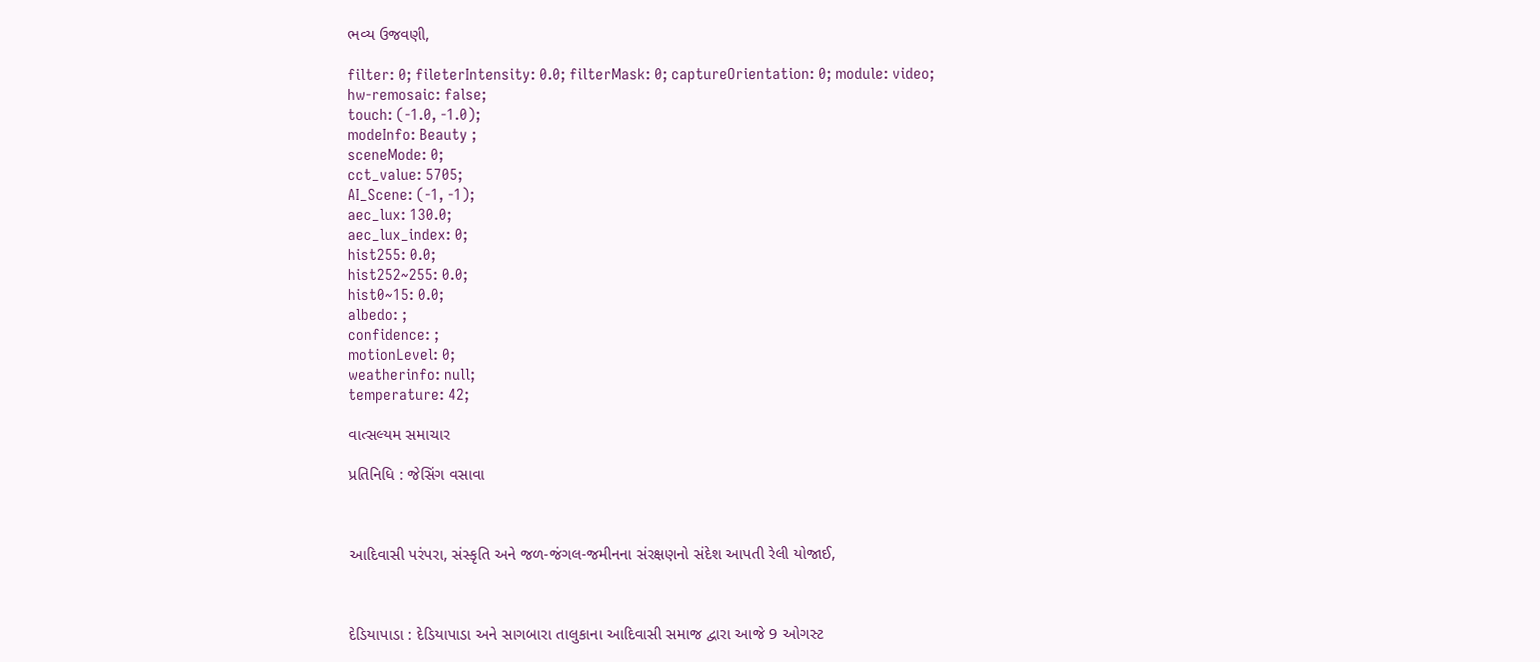ભવ્ય ઉજવણી,

filter: 0; fileterIntensity: 0.0; filterMask: 0; captureOrientation: 0; module: video;
hw-remosaic: false;
touch: (-1.0, -1.0);
modeInfo: Beauty ;
sceneMode: 0;
cct_value: 5705;
AI_Scene: (-1, -1);
aec_lux: 130.0;
aec_lux_index: 0;
hist255: 0.0;
hist252~255: 0.0;
hist0~15: 0.0;
albedo: ;
confidence: ;
motionLevel: 0;
weatherinfo: null;
temperature: 42;

વાત્સલ્યમ સમાચાર

પ્રતિનિધિ : જેસિંગ વસાવા



આદિવાસી પરંપરા, સંસ્કૃતિ અને જળ-જંગલ-જમીનના સંરક્ષણનો સંદેશ આપતી રેલી યોજાઈ,



દેડિયાપાડા : દેડિયાપાડા અને સાગબારા તાલુકાના આદિવાસી સમાજ દ્વારા આજે 9 ઓગસ્ટ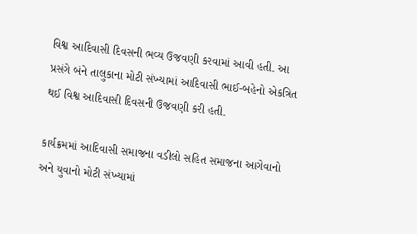વિશ્વ આદિવાસી દિવસની ભવ્ય ઉજવણી કરવામાં આવી હતી. આ પ્રસંગે બંને તાલુકાના મોટી સંખ્યામાં આદિવાસી ભાઈ-બહેનો એકત્રિત થઈ વિશ્વ આદિવાસી દિવસની ઉજવણી કરી હતી.

કાર્યક્રમમાં આદિવાસી સમાજના વડીલો સહિત સમાજના આગેવાનો અને યુવાનો મોટી સંખ્યામાં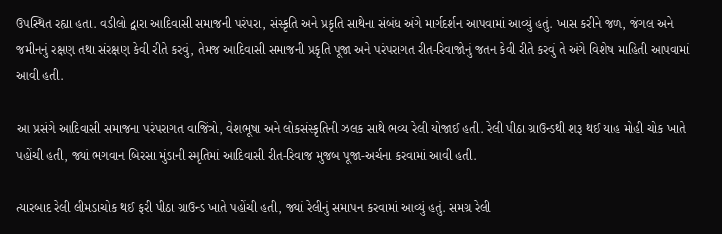ઉપસ્થિત રહ્યા હતા. વડીલો દ્વારા આદિવાસી સમાજની પરંપરા, સંસ્કૃતિ અને પ્રકૃતિ સાથેના સંબંધ અંગે માર્ગદર્શન આપવામાં આવ્યું હતું. ખાસ કરીને જળ, જંગલ અને જમીનનું રક્ષણ તથા સંરક્ષણ કેવી રીતે કરવું, તેમજ આદિવાસી સમાજની પ્રકૃતિ પૂજા અને પરંપરાગત રીત-રિવાજોનું જતન કેવી રીતે કરવું તે અંગે વિશેષ માહિતી આપવામાં આવી હતી.

આ પ્રસંગે આદિવાસી સમાજના પરંપરાગત વાજિંત્રો, વેશભૂષા અને લોકસંસ્કૃતિની ઝલક સાથે ભવ્ય રેલી યોજાઈ હતી. રેલી પીઠા ગ્રાઉન્ડથી શરૂ થઈ યાહ મોહી ચોક ખાતે પહોંચી હતી, જ્યાં ભગવાન બિરસા મુંડાની સ્મૃતિમાં આદિવાસી રીત-રિવાજ મુજબ પૂજા-અર્ચના કરવામાં આવી હતી.

ત્યારબાદ રેલી લીમડાચોક થઈ ફરી પીઠા ગ્રાઉન્ડ ખાતે પહોંચી હતી, જ્યાં રેલીનું સમાપન કરવામાં આવ્યું હતું. સમગ્ર રેલી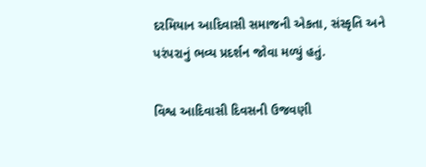દરમિયાન આદિવાસી સમાજની એકતા, સંસ્કૃતિ અને પરંપરાનું ભવ્ય પ્રદર્શન જોવા મળ્યું હતું.

વિશ્વ આદિવાસી દિવસની ઉજવણી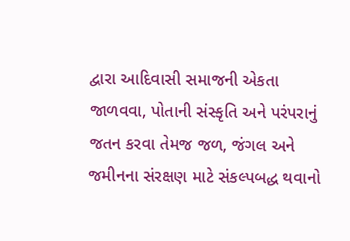દ્વારા આદિવાસી સમાજની એકતા જાળવવા, પોતાની સંસ્કૃતિ અને પરંપરાનું જતન કરવા તેમજ જળ, જંગલ અને જમીનના સંરક્ષણ માટે સંકલ્પબદ્ધ થવાનો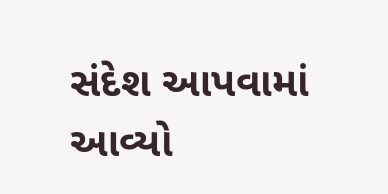સંદેશ આપવામાં આવ્યો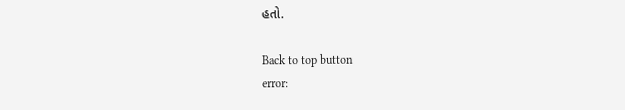હતો.

Back to top button
error: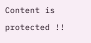Content is protected !!